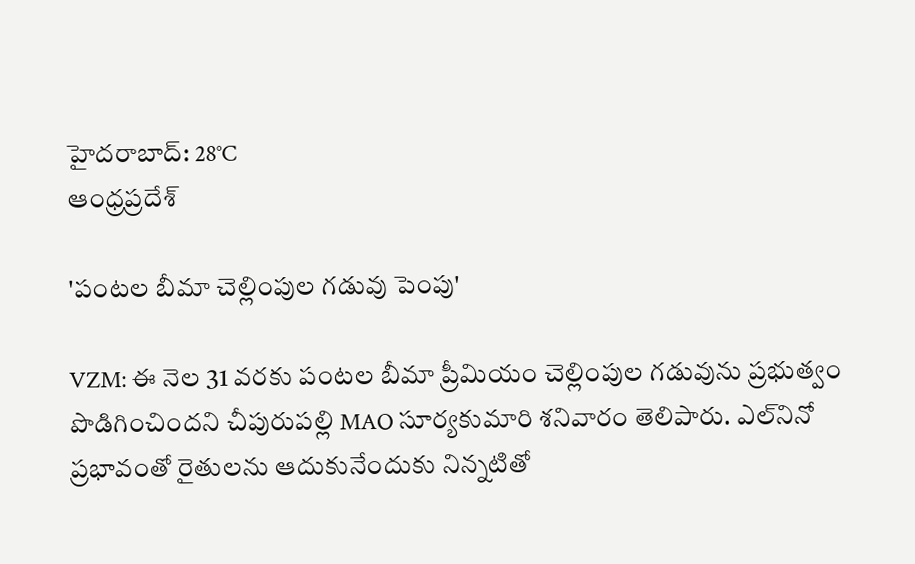హైదరాబాద్: 28°C
ఆంధ్రప్రదేశ్

'పంటల బీమా చెల్లింపుల గడువు పెంపు'

VZM: ఈ నెల 31 వరకు పంటల బీమా ప్రీమియం చెల్లింపుల గడువును ప్రభుత్వం పొడిగించిందని చీపురుపల్లి MAO సూర్యకుమారి శనివారం తెలిపారు. ఎల్‌నినో ప్రభావంతో రైతులను ఆదుకునేందుకు నిన్నటితో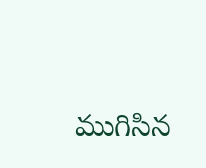ముగిసిన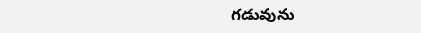గడువును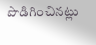పొడిగించినట్లు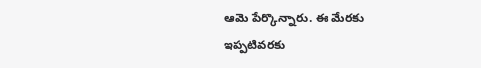ఆమె పేర్కొన్నారు. ఈ మేరకు ఇప్పటివరకు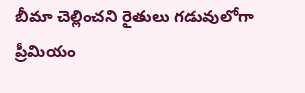బీమా చెల్లించని రైతులు గడువులోగా ప్రీమియం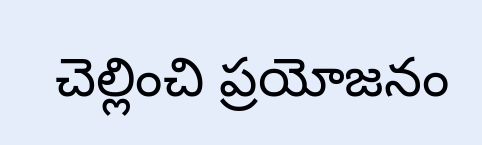చెల్లించి ప్రయోజనం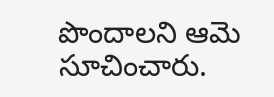పొందాలని ఆమె సూచించారు.